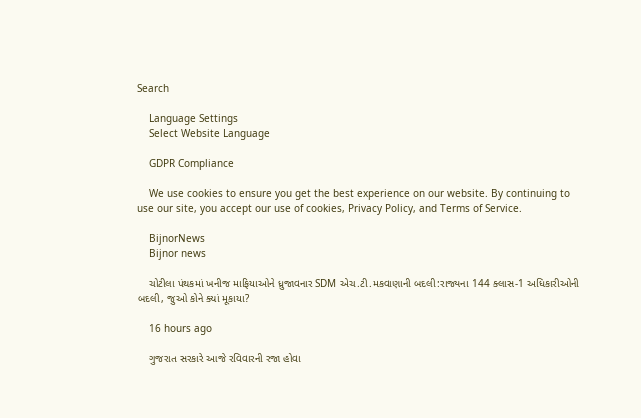Search

    Language Settings
    Select Website Language

    GDPR Compliance

    We use cookies to ensure you get the best experience on our website. By continuing to use our site, you accept our use of cookies, Privacy Policy, and Terms of Service.

    BijnorNews
    Bijnor news

    ચોટીલા પંથકમાં ખનીજ માફિયાઓને ધ્રુજાવનાર SDM એચ.ટી.મકવાણાની બદલી:રાજ્યના 144 ક્લાસ-1 અધિકારીઓની બદલી, જુઓ કોને ક્યાં મૂકાયા?

    16 hours ago

    ગુજરાત સરકારે આજે રવિવારની રજા હોવા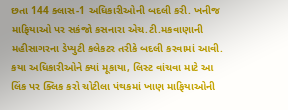છતા 144 ક્લાસ-1 અધિકારીઓની બદલી કરી. ખનીજ માફિયાઓ પર સકંજો કસનારા એચ.ટી.મકવાણાની મહીસાગરના ડેપ્યુટી કલેકટર તરીકે બદલી કરવામાં આવી. કયા અધિકારીઓને ક્યાં મૂકાયા, લિસ્ટ વાંચવા માટે આ લિંક પર ક્લિક કરો ચોટીલા પંથકમાં ખાણ માફિયાઓની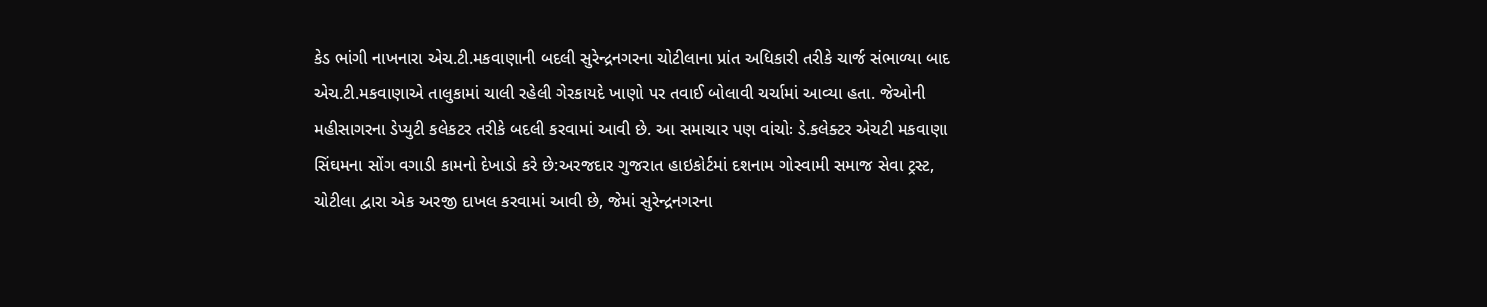કેડ ભાંગી નાખનારા એચ.ટી.મકવાણાની બદલી સુરેન્દ્રનગરના ચોટીલાના પ્રાંત અધિકારી તરીકે ચાર્જ સંભાળ્યા બાદ એચ.ટી.મકવાણાએ તાલુકામાં ચાલી રહેલી ગેરકાયદે ખાણો પર તવાઈ બોલાવી ચર્ચામાં આવ્યા હતા. જેઓની મહીસાગરના ડેપ્યુટી કલેકટર તરીકે બદલી કરવામાં આવી છે. આ સમાચાર પણ વાંચોઃ ડે.કલેક્ટર એચટી મકવાણા સિંઘમના સોંગ વગાડી કામનો દેખાડો કરે છે:અરજદાર ગુજરાત હાઇકોર્ટમાં દશનામ ગોસ્વામી સમાજ સેવા ટ્રસ્ટ, ચોટીલા દ્વારા એક અરજી દાખલ કરવામાં આવી છે, જેમાં સુરેન્દ્રનગરના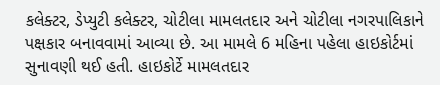કલેક્ટર, ડેપ્યુટી કલેક્ટર, ચોટીલા મામલતદાર અને ચોટીલા નગરપાલિકાને પક્ષકાર બનાવવામાં આવ્યા છે. આ મામલે 6 મહિના પહેલા હાઇકોર્ટમાં સુનાવણી થઈ હતી. હાઇકોર્ટે મામલતદાર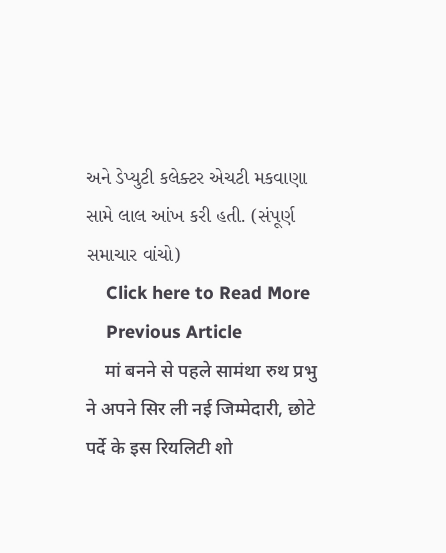અને ડેપ્યુટી કલેક્ટર એચટી મકવાણા સામે લાલ આંખ કરી હતી. (સંપૂર્ણ સમાચાર વાંચો)
    Click here to Read More
    Previous Article
    मां बनने से पहले सामंथा रुथ प्रभु ने अपने सिर ली नई जिम्मेदारी, छोटे पर्दे के इस रियलिटी शो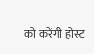को करेंगी होस्ट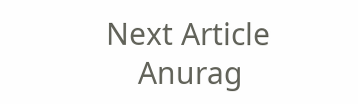Next Article
    Anurag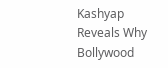Kashyap Reveals Why Bollywood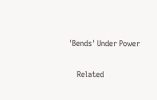'Bends' Under Power

    Related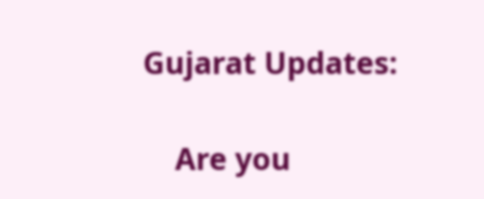Gujarat Updates:

    Are you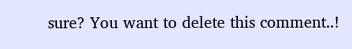sure? You want to delete this comment..!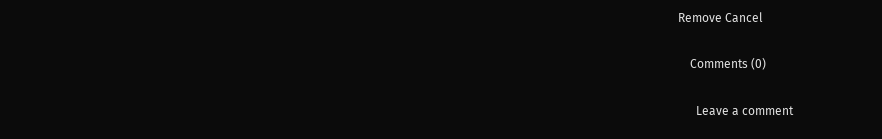Remove Cancel

    Comments (0)

      Leave a comment